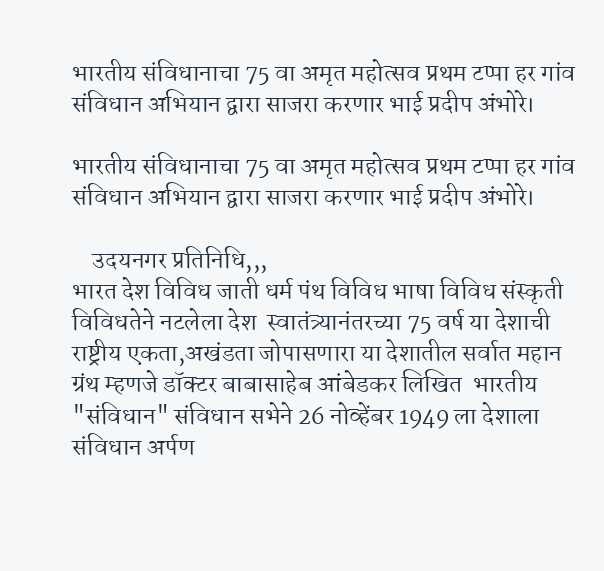भारतीय संविधानाचा 75 वा अमृत महोत्सव प्रथम टप्पा हर गांव संविधान अभियान द्वारा साजरा करणार भाई प्रदीप अंभोरे।

भारतीय संविधानाचा 75 वा अमृत महोत्सव प्रथम टप्पा हर गांव संविधान अभियान द्वारा साजरा करणार भाई प्रदीप अंभोरे।

    उदयनगर प्रतिनिधि,,,
भारत देश विविध जाती धर्म पंथ विविध भाषा विविध संस्कृती विविधतेने नटलेला देश  स्वातंत्र्यानंतरच्या 75 वर्ष या देशाची राष्ट्रीय एकता,अखंडता जोपासणारा या देशातील सर्वात महान ग्रंथ म्हणजे डॉक्टर बाबासाहेब आंबेडकर लिखित  भारतीय "संविधान" संविधान सभेने 26 नोव्हेंबर 1949 ला देशाला संविधान अर्पण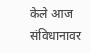केले आज संविधानावर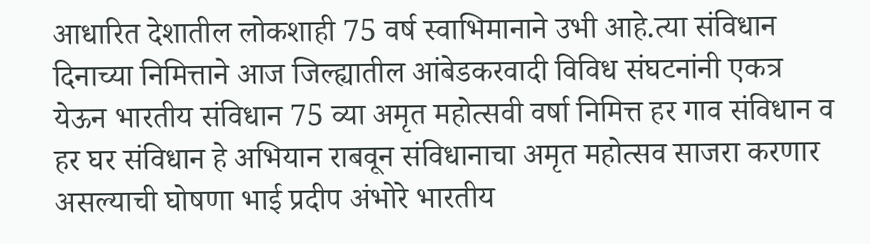आधारित देशातील लोकशाही 75 वर्ष स्वाभिमानाने उभी आहे.त्या संविधान दिनाच्या निमित्ताने आज जिल्ह्यातील आंबेडकरवादी विविध संघटनांनी एकत्र येऊन भारतीय संविधान 75 व्या अमृत महोत्सवी वर्षा निमित्त हर गाव संविधान व हर घर संविधान हे अभियान राबवून संविधानाचा अमृत महोत्सव साजरा करणार असल्याची घोषणा भाई प्रदीप अंभोरे भारतीय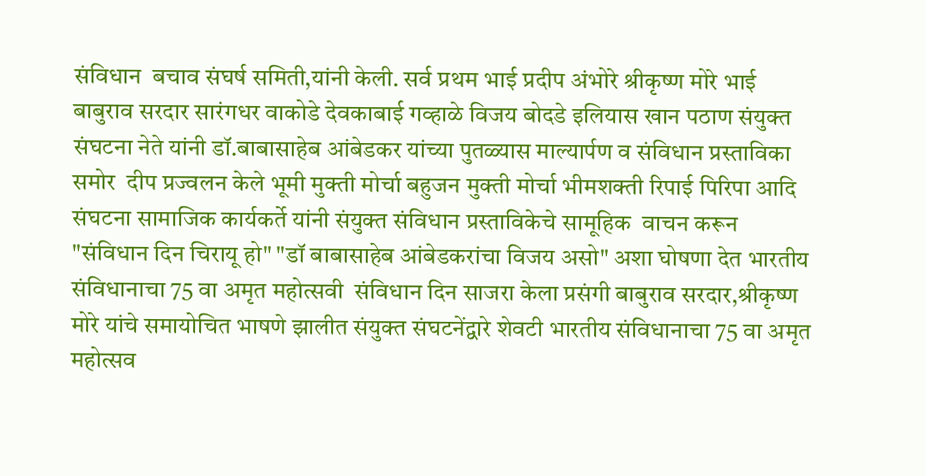संविधान  बचाव संघर्ष समिती,यांनी केली. सर्व प्रथम भाई प्रदीप अंभोरे श्रीकृष्ण मोरे भाई बाबुराव सरदार सारंगधर वाकोडे देवकाबाई गव्हाळे विजय बोदडे इलियास खान पठाण संयुक्त संघटना नेते यांनी डॉ.बाबासाहेब आंबेडकर यांच्या पुतळ्यास माल्यार्पण व संविधान प्रस्ताविका समोर  दीप प्रज्वलन केले भूमी मुक्ती मोर्चा बहुजन मुक्ती मोर्चा भीमशक्ती रिपाई पिरिपा आदि संघटना सामाजिक कार्यकर्ते यांनी संयुक्त संविधान प्रस्ताविकेचे सामूहिक  वाचन करून "संविधान दिन चिरायू हो" "डॉ बाबासाहेब आंबेडकरांचा विजय असो" अशा घोषणा देत भारतीय संविधानाचा 75 वा अमृत महोत्सवी  संविधान दिन साजरा केला प्रसंगी बाबुराव सरदार,श्रीकृष्ण मोरे यांचे समायोचित भाषणे झालीत संयुक्त संघटनेंद्वारे शेवटी भारतीय संविधानाचा 75 वा अमृत महोत्सव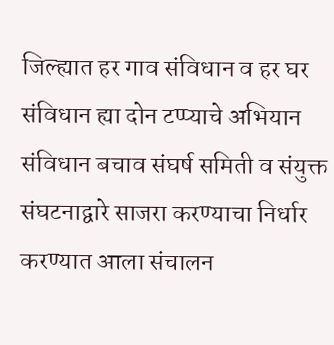जिल्ह्यात हर गाव संविधान व हर घर संविधान ह्या दोन टप्प्याचे अभियान संविधान बचाव संघर्ष समिती व संयुक्त संघटनाद्वारे साजरा करण्याचा निर्धार करण्यात आला संचालन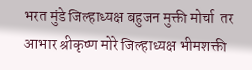भरत मुंडे जिल्हाध्यक्ष बहुजन मुक्ती मोर्चा  तर आभार श्रीकृष्ण मोरे जिल्हाध्यक्ष भीमशक्ती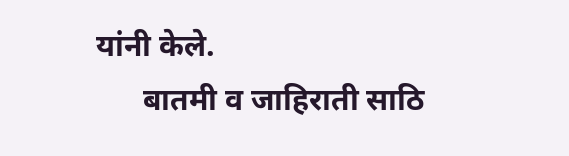यांनी केले.
      बातमी व जाहिराती साठि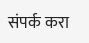संपर्क करा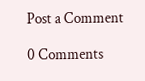Post a Comment

0 Comments